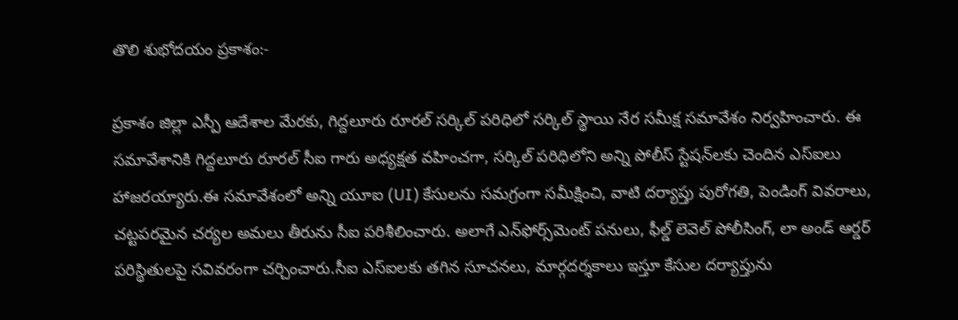తొలి శుభోదయం ప్రకాశం:-

ప్రకాశం జిల్లా ఎస్పీ ఆదేశాల మేరకు, గిద్దలూరు రూరల్ సర్కిల్ పరిధిలో సర్కిల్ స్థాయి నేర సమీక్ష సమావేశం నిర్వహించారు. ఈ సమావేశానికి గిద్దలూరు రూరల్ సీఐ గారు అధ్యక్షత వహించగా, సర్కిల్ పరిధిలోని అన్ని పోలీస్ స్టేషన్‌లకు చెందిన ఎస్‌ఐలు హాజరయ్యారు.ఈ సమావేశంలో అన్ని యూఐ (UI) కేసులను సమగ్రంగా సమీక్షించి, వాటి దర్యాప్తు పురోగతి, పెండింగ్ వివరాలు, చట్టపరమైన చర్యల అమలు తీరును సీఐ పరిశీలించారు. అలాగే ఎన్‌ఫోర్స్‌మెంట్ పనులు, ఫీల్డ్ లెవెల్ పోలీసింగ్, లా అండ్ ఆర్డర్ పరిస్థితులపై సవివరంగా చర్చించారు.సీఐ ఎస్‌ఐలకు తగిన సూచనలు, మార్గదర్శకాలు ఇస్తూ కేసుల దర్యాప్తును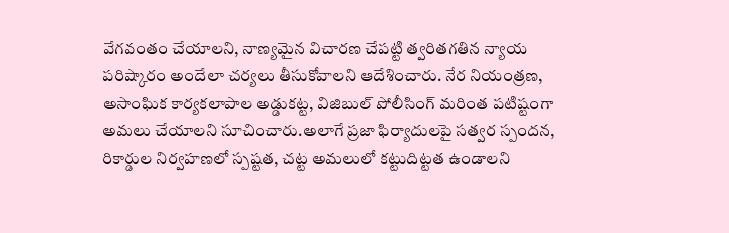వేగవంతం చేయాలని, నాణ్యమైన విచారణ చేపట్టి త్వరితగతిన న్యాయ పరిష్కారం అందేలా చర్యలు తీసుకోవాలని ఆదేశించారు. నేర నియంత్రణ, అసాంఘిక కార్యకలాపాల అడ్డుకట్ట, విజిబుల్ పోలీసింగ్ మరింత పటిష్టంగా అమలు చేయాలని సూచించారు.అలాగే ప్రజా ఫిర్యాదులపై సత్వర స్పందన, రికార్డుల నిర్వహణలో స్పష్టత, చట్ట అమలులో కట్టుదిట్టత ఉండాలని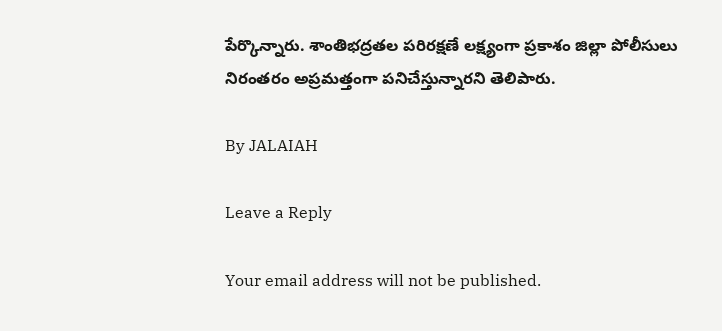పేర్కొన్నారు. శాంతిభద్రతల పరిరక్షణే లక్ష్యంగా ప్రకాశం జిల్లా పోలీసులు నిరంతరం అప్రమత్తంగా పనిచేస్తున్నారని తెలిపారు.

By JALAIAH

Leave a Reply

Your email address will not be published.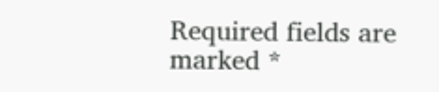Required fields are marked *